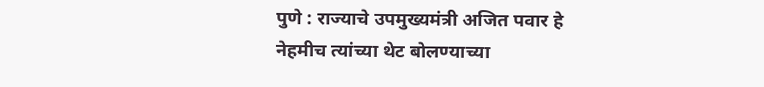पुणे : राज्याचे उपमुख्यमंत्री अजित पवार हे नेहमीच त्यांच्या थेट बोलण्याच्या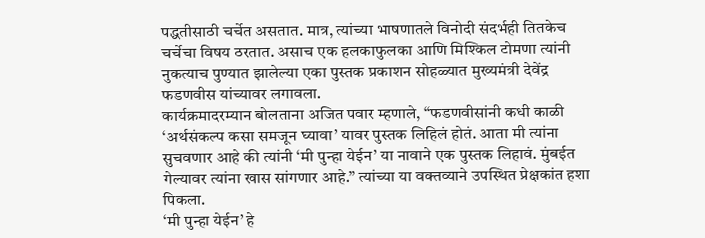पद्धतीसाठी चर्चेत असतात. मात्र, त्यांच्या भाषणातले विनोदी संदर्भही तितकेच चर्चेचा विषय ठरतात. असाच एक हलकाफुलका आणि मिश्किल टोमणा त्यांनी नुकत्याच पुण्यात झालेल्या एका पुस्तक प्रकाशन सोहळ्यात मुख्यमंत्री देवेंद्र फडणवीस यांच्यावर लगावला.
कार्यक्रमादरम्यान बोलताना अजित पवार म्हणाले, “फडणवीसांनी कधी काळी ‘अर्थसंकल्प कसा समजून घ्यावा’ यावर पुस्तक लिहिलं होतं. आता मी त्यांना सुचवणार आहे की त्यांनी ‘मी पुन्हा येईन’ या नावाने एक पुस्तक लिहावं. मुंबईत गेल्यावर त्यांना खास सांगणार आहे.” त्यांच्या या वक्तव्याने उपस्थित प्रेक्षकांत हशा पिकला.
‘मी पुन्हा येईन’ हे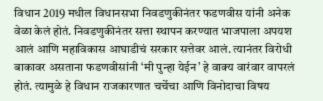विधान 2019 मधील विधानसभा निवडणुकीनंतर फडणवीस यांनी अनेक वेळा केलं होतं. निवडणुकीनंतर सत्ता स्थापन करण्यात भाजपाला अपयश आलं आणि महाविकास आघाडीचं सरकार सत्तेवर आलं. त्यानंतर विरोधी बाकावर असताना फडणवीसांनी ‘मी पुन्हा येईन’ हे वाक्य वारंवार वापरलं होतं. त्यामुळे हे विधान राजकारणात चर्चेचा आणि विनोदाचा विषय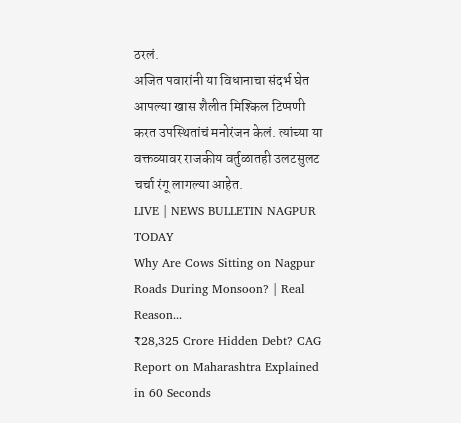ठरलं.
अजित पवारांनी या विधानाचा संदर्भ घेत आपल्या खास शैलीत मिश्किल टिप्पणी करत उपस्थितांचं मनोरंजन केलं. त्यांच्या या वक्तव्यावर राजकीय वर्तुळातही उलटसुलट चर्चा रंगू लागल्या आहेत.
LIVE | NEWS BULLETIN NAGPUR TODAY
Why Are Cows Sitting on Nagpur Roads During Monsoon? | Real Reason...
₹28,325 Crore Hidden Debt? CAG Report on Maharashtra Explained in 60 Seconds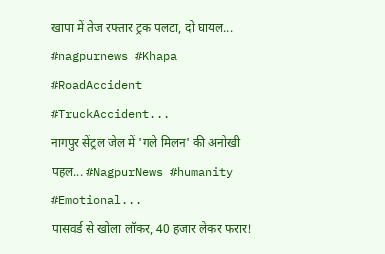खापा में तेज रफ्तार ट्रक पलटा, दो घायल... #nagpurnews #Khapa #RoadAccident #TruckAccident...
नागपुर सेंट्रल जेल में 'गले मिलन' की अनोखी पहल... #NagpurNews #humanity #Emotional...
पासवर्ड से खोला लॉकर, 40 हजार लेकर फरार!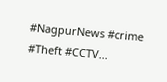#NagpurNews #crime #Theft #CCTV...